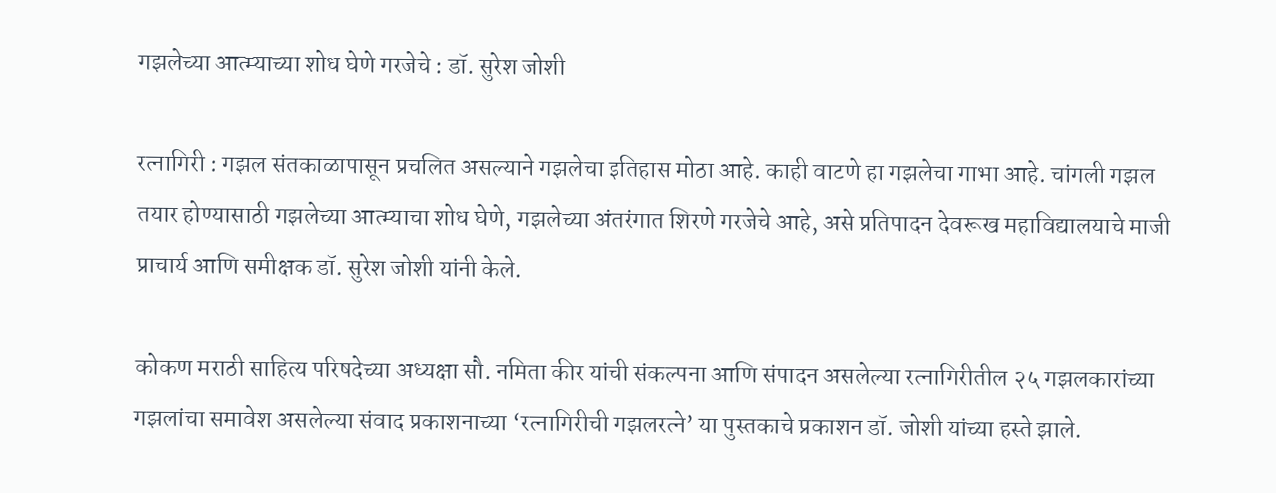गझलेच्या आत्म्याच्या शोध घेणे गरजेचे : डॉ. सुरेश जोशी

रत्नागिरी : गझल संतकाळापासून प्रचलित असल्याने गझलेचा इतिहास मोठा आहे. काही वाटणे हा गझलेचा गाभा आहे. चांगली गझल तयार होण्यासाठी गझलेच्या आत्म्याचा शोध घेणे, गझलेच्या अंतरंगात शिरणे गरजेचे आहे, असे प्रतिपादन देवरूख महाविद्यालयाचे माजी प्राचार्य आणि समीक्षक डॉ. सुरेश जोशी यांनी केले.

कोकण मराठी साहित्य परिषदेच्या अध्यक्षा सौ. नमिता कीर यांची संकल्पना आणि संपादन असलेल्या रत्नागिरीतील २५ गझलकारांच्या गझलांचा समावेश असलेल्या संवाद प्रकाशनाच्या ‘रत्‍नागिरीची गझलरत्ने’ या पुस्तकाचे प्रकाशन डॉ. जोशी यांच्या हस्ते झाले.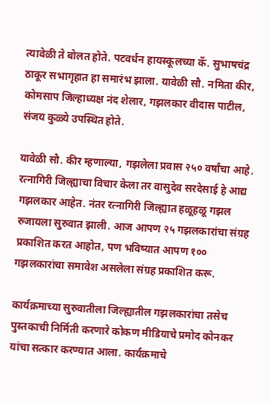त्यावेळी ते बोलत होते. पटवर्धन हायस्कूलच्या कॅ. सुभाषचंद्र ठाकूर सभागृहात हा समारंभ झाला. यावेळी सौ. नमिता कीर, कोमसाप जिल्हाध्यक्ष नंद शेलार, गझलकार वीदास पाटील, संजय कुळ्ये उपस्थित होते.

यावेळी सौ. कीर म्हणाल्या, गझलेला प्रवास २५० वर्षांचा आहे. रत्नागिरी जिल्ह्याचा विचार केला तर वासुदेव सरदेसाई हे आद्य गझलकार आहेत. नंतर रत्नागिरी जिल्ह्यात हळूहळू गझल रुजायला सुरुवात झाली. आज आपण २५ गझलकारांचा संग्रह प्रकाशित करत आहोत, पण भविष्यात आपण १०० गझलकारांचा समावेश असलेला संग्रह प्रकाशित करू.

कार्यक्रमाच्या सुरुवातीला जिल्ह्यातील गझलकारांचा तसेच पुस्तकाची निर्मिती करणारे कोकण मीडियाचे प्रमोद कोनकर यांचा सत्कार करण्यात आला. कार्यक्रमाचे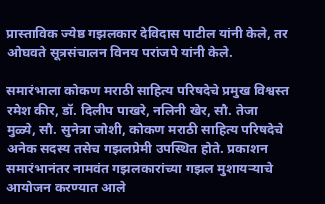प्रास्ताविक ज्येष्ठ गझलकार देविदास पाटील यांनी केले, तर ओघवते सूत्रसंचालन विनय परांजपे यांनी केले.

समारंभाला कोकण मराठी साहित्य परिषदेचे प्रमुख विश्वस्त रमेश कीर, डॉ. दिलीप पाखरे, नलिनी खेर, सौ. तेजा मुळ्ये, सौ. सुनेत्रा जोशी, कोकण मराठी साहित्य परिषदेचे अनेक सदस्य तसेच गझलप्रेमी उपस्थित होते. प्रकाशन समारंभानंतर नामवंत गझलकारांच्या गझल मुशायर्‍याचे आयोजन करण्यात आले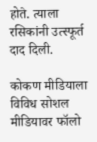होते. त्याला रसिकांनी उत्स्फूर्त दाद दिली.

कोकण मीडियाला विविध सोशल मीडियावर फॉलो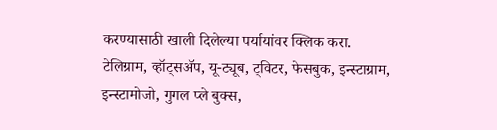करण्यासाठी खाली दिलेल्या पर्यायांवर क्लिक करा.
टेलिग्राम, व्हॉट्सॲप, यू-ट्यूब, ट्विटर, फेसबुक, इन्स्टाग्राम, इन्स्टामोजो, गुगल प्ले बुक्स,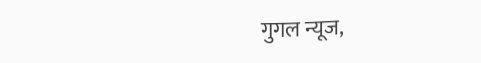गुगल न्यूज,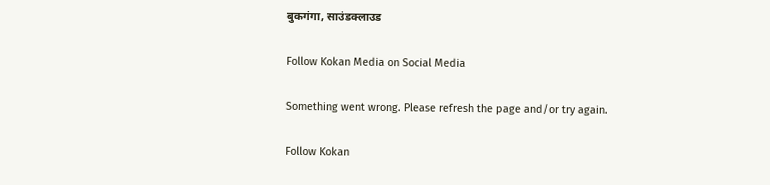बुकगंगा, साउंडक्लाउड

Follow Kokan Media on Social Media

Something went wrong. Please refresh the page and/or try again.

Follow Kokan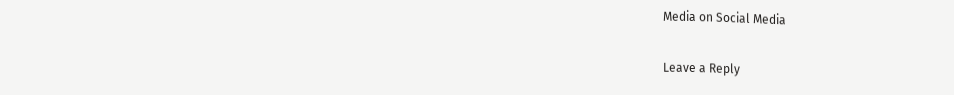Media on Social Media

Leave a Reply